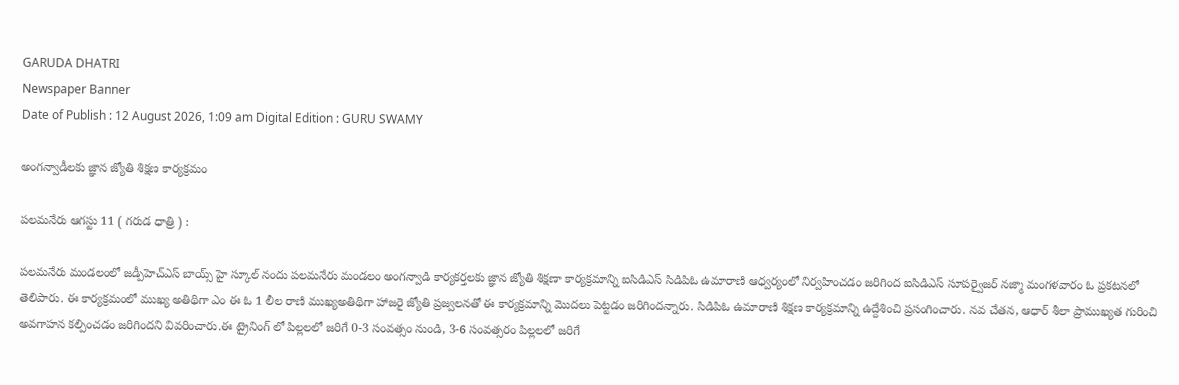GARUDA DHATRI
Newspaper Banner
Date of Publish : 12 August 2026, 1:09 am Digital Edition : GURU SWAMY

అంగన్వాడీలకు జ్ఞాన జ్యోతి శిక్షణ కార్యక్రమం

పలమనేరు ఆగస్టు 11 ( గరుడ ధాత్రి ) :

పలమనేరు మండలంలో జడ్పీహెచ్ఎస్ బాయ్స్ హై స్కూల్ నందు పలమనేరు మండలం అంగన్వాడి కార్యకర్తలకు జ్ఞాన జ్యోతి శిక్షణా కార్యక్రమాన్ని ఐసిడిఎస్ సిడిపిఓ ఉమారాణి ఆధ్వర్యంలో నిర్వహించడం జరిగింద ఐసిడిఎస్ సూపర్వైజర్ నజ్మా మంగళవారం ఓ ప్రకటనలో తెలిపారు. ఈ కార్యక్రమంలో ముఖ్య అతిథిగా ఎం ఈ ఓ 1 లీల రాణి ముఖ్యఅతిథిగా హాజరై జ్యోతి ప్రజ్వలనతో ఈ కార్యక్రమాన్ని మొదలు పెట్టడం జరిగిందన్నారు. సిడిపిఓ ఉమారాణి శిక్షణ కార్యక్రమాన్ని ఉద్దేశించి ప్రసంగించారు. నవ చేతన, ఆధార్ శీలా ప్రాముఖ్యత గురించి అవగాహన కల్పించడం జరిగిందని వివరించారు.ఈ ట్రైనింగ్ లో పిల్లలలో జరిగే 0-3 సంవత్సం నుండి, 3-6 సంవత్సరం పిల్లలలో జరిగే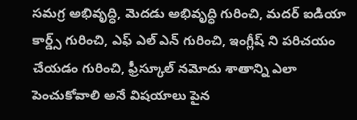సమగ్ర అభివృద్ధి, మెదడు అభివృద్ధి గురించి, మదర్ ఐడియా కార్డ్స్ గురించి, ఎఫ్ ఎల్ ఎన్ గురించి, ఇంగ్లీష్ ని పరిచయం చేయడం గురించి, ఫ్రీస్కూల్ నమోదు శాతాన్ని ఎలా పెంచుకోవాలి అనే విషయాలు పైన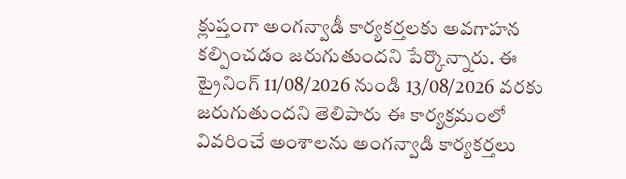క్లుప్తంగా అంగన్వాడీ కార్యకర్తలకు అవగాహన కల్పించడం జరుగుతుందని పేర్కొన్నారు. ఈ ట్రైనింగ్ 11/08/2026 నుండి 13/08/2026 వరకు జరుగుతుందని తెలిపారు ఈ కార్యక్రమంలో వివరించే అంశాలను అంగన్వాడి కార్యకర్తలు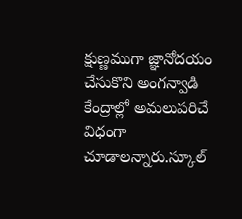క్షుణ్ణముగా జ్ఞానోదయం చేసుకొని అంగన్వాడి కేంద్రాల్లో అమలుపరిచే విధంగా చూడాలన్నారు.స్కూల్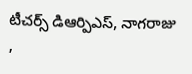టీచర్స్ డిఆర్పిఎస్, నాగరాజు ,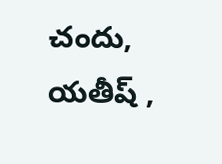చందు, యతీష్ ,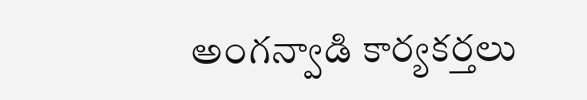అంగన్వాడి కార్యకర్తలు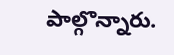పాల్గొన్నారు.